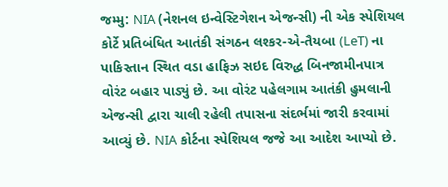જમ્મુ: NIA (નેશનલ ઇન્વેસ્ટિગેશન એજન્સી) ની એક સ્પેશિયલ કોર્ટે પ્રતિબંધિત આતંકી સંગઠન લશ્કર-એ-તૈયબા (LeT) ના પાકિસ્તાન સ્થિત વડા હાફિઝ સઇદ વિરુદ્ધ બિનજામીનપાત્ર વોરંટ બહાર પાડ્યું છે. આ વોરંટ પહેલગામ આતંકી હુમલાની એજન્સી દ્વારા ચાલી રહેલી તપાસના સંદર્ભમાં જારી કરવામાં આવ્યું છે. NIA કોર્ટના સ્પેશિયલ જજે આ આદેશ આપ્યો છે.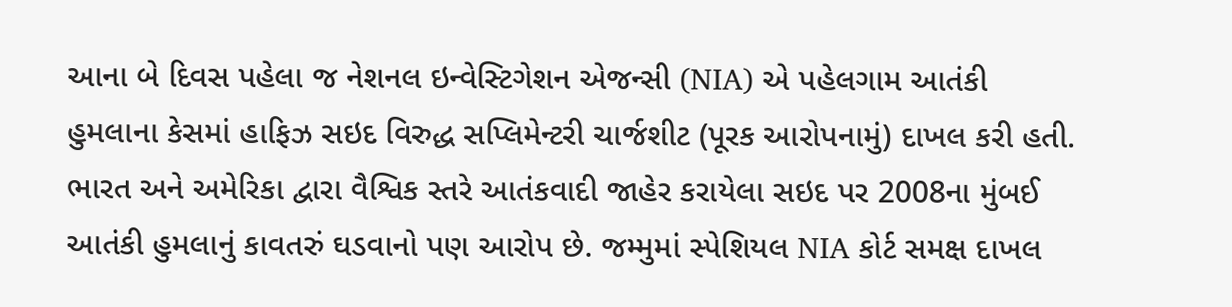આના બે દિવસ પહેલા જ નેશનલ ઇન્વેસ્ટિગેશન એજન્સી (NIA) એ પહેલગામ આતંકી હુમલાના કેસમાં હાફિઝ સઇદ વિરુદ્ધ સપ્લિમેન્ટરી ચાર્જશીટ (પૂરક આરોપનામું) દાખલ કરી હતી.
ભારત અને અમેરિકા દ્વારા વૈશ્વિક સ્તરે આતંકવાદી જાહેર કરાયેલા સઇદ પર 2008ના મુંબઈ આતંકી હુમલાનું કાવતરું ઘડવાનો પણ આરોપ છે. જમ્મુમાં સ્પેશિયલ NIA કોર્ટ સમક્ષ દાખલ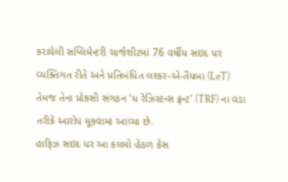કરાયેલી સપ્લિમેન્ટરી ચાર્જશીટમાં 76 વર્ષીય સઇદ પર વ્યક્તિગત રીતે અને પ્રતિબંધિત લશ્કર-એ-તૈયબા (LeT) તેમજ તેના પ્રોક્સી સંગઠન 'ધ રેઝિસ્ટન્સ ફ્રન્ટ' (TRF) ના વડા તરીકે આરોપ મૂકવામાં આવ્યા છે.
હાફિઝ સઇદ પર આ કલમો હેઠળ કેસ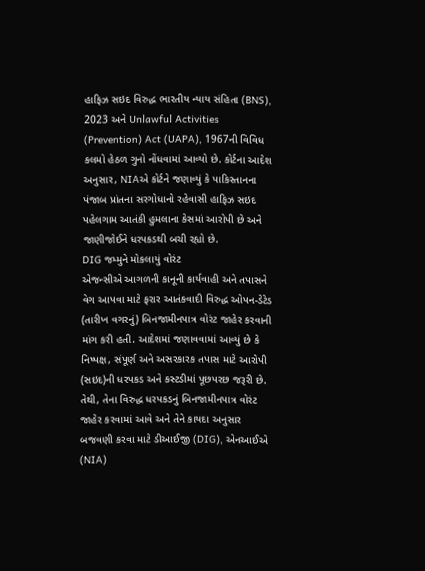હાફિઝ સઇદ વિરુદ્ધ ભારતીય ન્યાય સંહિતા (BNS), 2023 અને Unlawful Activities (Prevention) Act (UAPA), 1967ની વિવિધ કલમો હેઠળ ગુનો નોંધવામાં આવ્યો છે. કોર્ટના આદેશ અનુસાર, NIAએ કોર્ટને જણાવ્યું કે પાકિસ્તાનના પંજાબ પ્રાંતના સરગોધાનો રહેવાસી હાફિઝ સઇદ પહેલગામ આતંકી હુમલાના કેસમાં આરોપી છે અને જાણીજોઈને ધરપકડથી બચી રહ્યો છે.
DIG જમ્મુને મોકલાયું વોરંટ
એજન્સીએ આગળની કાનૂની કાર્યવાહી અને તપાસને વેગ આપવા માટે ફરાર આતંકવાદી વિરુદ્ધ ઓપન-ડેટેડ (તારીખ વગરનું) બિનજામીનપાત્ર વોરંટ જાહેર કરવાની માંગ કરી હતી. આદેશમાં જણાવવામાં આવ્યું છે કે નિષ્પક્ષ, સંપૂર્ણ અને અસરકારક તપાસ માટે આરોપી (સઇદ)ની ધરપકડ અને કસ્ટડીમાં પૂછપરછ જરૂરી છે. તેથી, તેના વિરુદ્ધ ધરપકડનું બિનજામીનપાત્ર વોરંટ જાહેર કરવામાં આવે અને તેને કાયદા અનુસાર બજવણી કરવા માટે ડીઆઈજી (DIG), એનઆઈએ (NIA)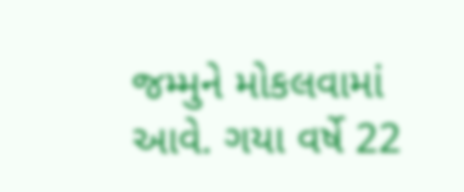જમ્મુને મોકલવામાં આવે. ગયા વર્ષે 22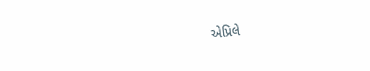એપ્રિલે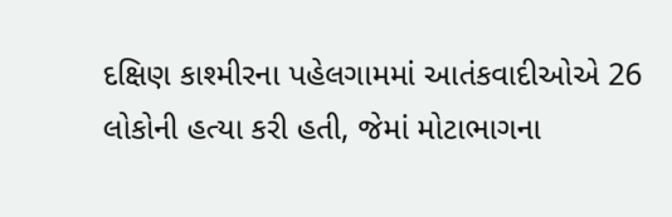દક્ષિણ કાશ્મીરના પહેલગામમાં આતંકવાદીઓએ 26 લોકોની હત્યા કરી હતી, જેમાં મોટાભાગના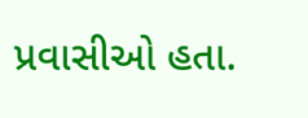પ્રવાસીઓ હતા.